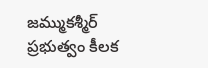జమ్ముకశ్మీర్ ప్రభుత్వం కీలక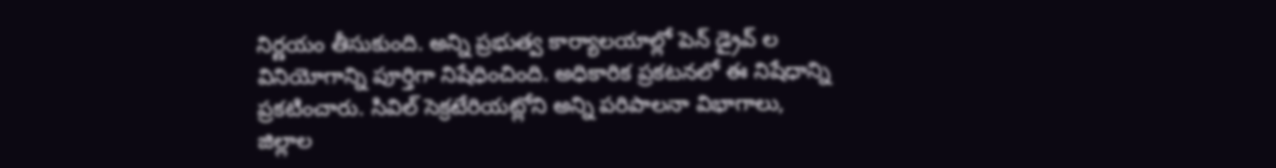నిర్ణయం తీసుకుంది. అన్ని ప్రభుత్వ కార్యాలయాల్లో పెన్ డ్రైవ్ ల వినియోగాన్ని పూర్తిగా నిషేధించింది. అధికారిక ప్రకటనలో ఈ నిషేధాన్ని ప్రకటించారు. సివిల్ సెక్రటేరియట్లోని అన్ని పరిపాలనా విభాగాలు,
జిల్లాల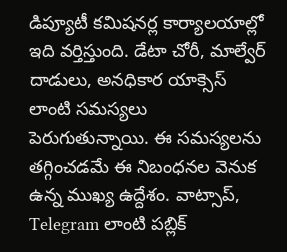డిప్యూటీ కమిషనర్ల కార్యాలయాల్లో ఇది వర్తిస్తుంది. డేటా చోరీ, మాల్వేర్ దాడులు, అనధికార యాక్సెస్ లాంటి సమస్యలు పెరుగుతున్నాయి. ఈ సమస్యలను తగ్గించడమే ఈ నిబంధనల వెనుక ఉన్న ముఖ్య ఉద్దేశం. వాట్సాప్, Telegram లాంటి పబ్లిక్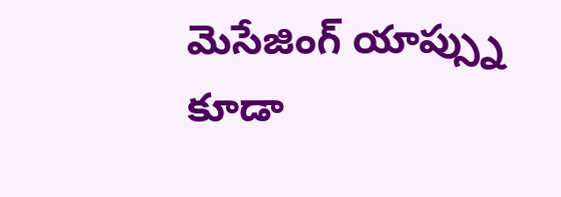మెసేజింగ్ యాప్స్ను కూడా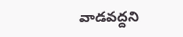వాడవద్దని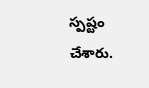స్పష్టం చేశారు.